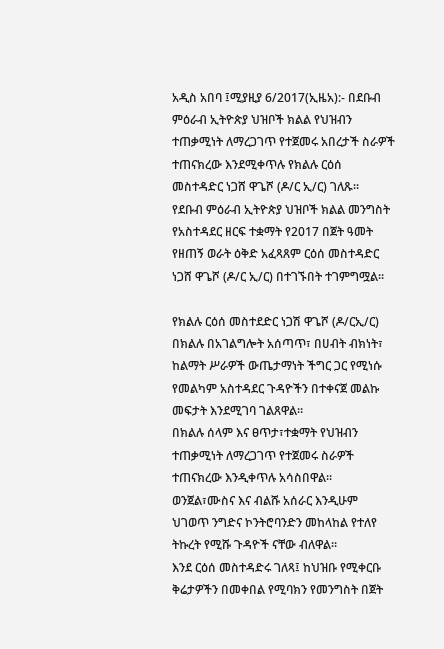አዲስ አበባ ፤ሚያዚያ 6/2017(ኢዜአ):- በደቡብ ምዕራብ ኢትዮጵያ ህዝቦች ክልል የህዝብን ተጠቃሚነት ለማረጋገጥ የተጀመሩ አበረታች ስራዎች ተጠናክረው እንደሚቀጥሉ የክልሉ ርዕሰ መስተዳድር ነጋሸ ዋጌሾ (ዶ/ር ኢ/ር) ገለጹ።
የደቡብ ምዕራብ ኢትዮጵያ ህዝቦች ክልል መንግስት የአስተዳደር ዘርፍ ተቋማት የ2017 በጀት ዓመት የዘጠኝ ወራት ዕቅድ አፈጻጸም ርዕሰ መስተዳድር ነጋሸ ዋጌሾ (ዶ/ር ኢ/ር) በተገኙበት ተገምግሟል።

የክልሉ ርዕሰ መስተደድር ነጋሽ ዋጌሾ (ዶ/ርኢ/ር) በክልሉ በአገልግሎት አሰጣጥ፣ በሀብት ብክነት፣ ከልማት ሥራዎች ውጤታማነት ችግር ጋር የሚነሱ የመልካም አስተዳደር ጉዳዮችን በተቀናጀ መልኩ መፍታት እንደሚገባ ገልጸዋል።
በክልሉ ሰላም እና ፀጥታ፣ተቋማት የህዝብን ተጠቃሚነት ለማረጋገጥ የተጀመሩ ስራዎች ተጠናክረው እንዲቀጥሉ አሳስበዋል።
ወንጀል፣ሙስና እና ብልሹ አሰራር እንዲሁም ህገወጥ ንግድና ኮንትሮባንድን መከላከል የተለየ ትኩረት የሚሹ ጉዳዮች ናቸው ብለዋል።
እንደ ርዕሰ መስተዳድሩ ገለጻ፤ ከህዝቡ የሚቀርቡ ቅሬታዎችን በመቀበል የሚባክን የመንግስት በጀት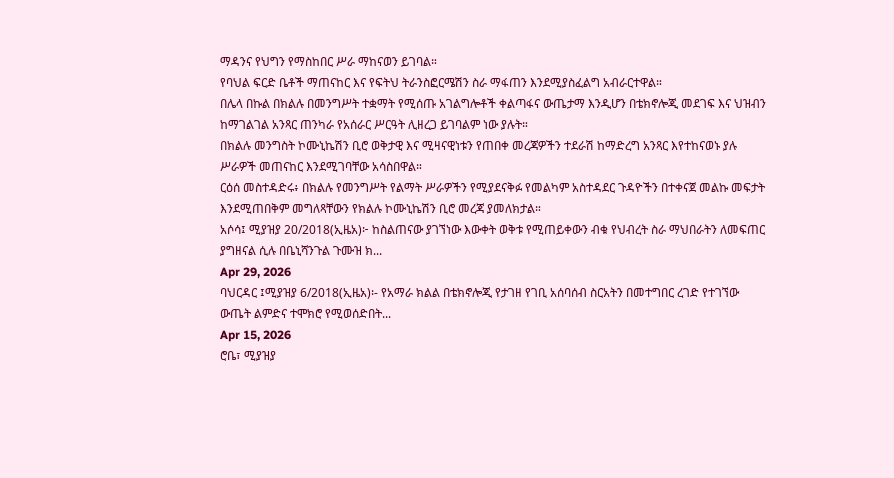ማዳንና የህግን የማስከበር ሥራ ማከናወን ይገባል።
የባህል ፍርድ ቤቶች ማጠናከር እና የፍትህ ትራንስፎርሜሽን ስራ ማፋጠን እንደሚያስፈልግ አብራርተዋል።
በሌላ በኩል በክልሉ በመንግሥት ተቋማት የሚሰጡ አገልግሎቶች ቀልጣፋና ውጤታማ እንዲሆን በቴክኖሎጂ መደገፍ እና ህዝብን ከማገልገል አንጻር ጠንካራ የአሰራር ሥርዓት ሊዘረጋ ይገባልም ነው ያሉት።
በክልሉ መንግስት ኮሙኒኬሽን ቢሮ ወቅታዊ እና ሚዛናዊነቱን የጠበቀ መረጃዎችን ተደራሽ ከማድረግ አንጻር እየተከናወኑ ያሉ ሥራዎች መጠናከር እንደሚገባቸው አሳስበዋል።
ርዕሰ መስተዳድሩ፥ በክልሉ የመንግሥት የልማት ሥራዎችን የሚያደናቅፉ የመልካም አስተዳደር ጉዳዮችን በተቀናጀ መልኩ መፍታት እንደሚጠበቅም መግለጻቸውን የክልሉ ኮሙኒኬሽን ቢሮ መረጃ ያመለክታል።
አሶሳ፤ ሚያዝያ 20/2018(ኢዜአ)፦ ከስልጠናው ያገኘነው እውቀት ወቅቱ የሚጠይቀውን ብቁ የህብረት ስራ ማህበራትን ለመፍጠር ያግዘናል ሲሉ በቤኒሻንጉል ጉሙዝ ክ...
Apr 29, 2026
ባህርዳር ፤ሚያዝያ 6/2018(ኢዜአ)፡- የአማራ ክልል በቴክኖሎጂ የታገዘ የገቢ አሰባሰብ ስርአትን በመተግበር ረገድ የተገኘው ውጤት ልምድና ተሞክሮ የሚወሰድበት...
Apr 15, 2026
ሮቤ፣ ሚያዝያ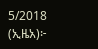5/2018 (ኢዜአ)፦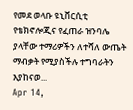የመደ ወላቡ ዩኒቨርሲቲ የቴክኖሎጂና የፈጠራ ዝንባሌ ያላቸው ተማሪዎችን ለተሻለ ውጤት ማብቃት የሚያስችሉ ተግባራትን እያከናወ...
Apr 14,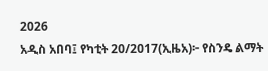2026
አዲስ አበባ፤ የካቲት 20/2017(ኢዜአ)፦ የስንዴ ልማት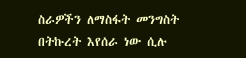ስራዎችን ለማስፋት መንግስት በትኩረት እየሰራ ነው ሲሉ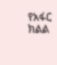የአፋር ክልል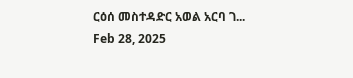ርዕሰ መስተዳድር አወል አርባ ገ...
Feb 28, 2025